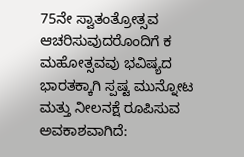75ನೇ ಸ್ವಾತಂತ್ರೋತ್ಸವ ಆಚರಿಸುವುದರೊಂದಿಗೆ ಕ ಮಹೋತ್ಸವವು ಭವಿಷ್ಯದ ಭಾರತಕ್ಕಾಗಿ ಸ್ಪಷ್ಟ ಮುನ್ನೋಟ ಮತ್ತು ನೀಲನಕ್ಷೆ ರೂಪಿಸುವ ಅವಕಾಶವಾಗಿದೆ: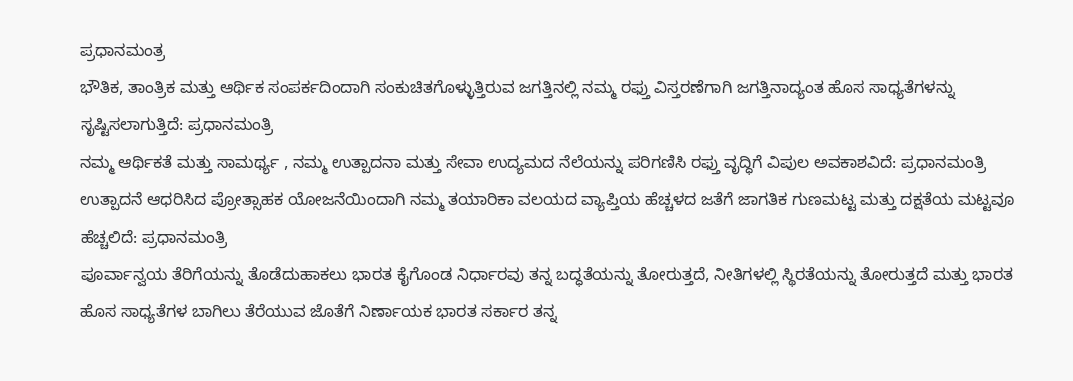ಪ್ರಧಾನಮಂತ್ರ
ಭೌತಿಕ, ತಾಂತ್ರಿಕ ಮತ್ತು ಆರ್ಥಿಕ ಸಂಪರ್ಕದಿಂದಾಗಿ ಸಂಕುಚಿತಗೊಳ್ಳುತ್ತಿರುವ ಜಗತ್ತಿನಲ್ಲಿ ನಮ್ಮ ರಫ್ತು ವಿಸ್ತರಣೆಗಾಗಿ ಜಗತ್ತಿನಾದ್ಯಂತ ಹೊಸ ಸಾಧ್ಯತೆಗಳನ್ನು ಸೃಷ್ಟಿಸಲಾಗುತ್ತಿದೆ: ಪ್ರಧಾನಮಂತ್ರಿ
ನಮ್ಮ ಆರ್ಥಿಕತೆ ಮತ್ತು ಸಾಮರ್ಥ್ಯ , ನಮ್ಮ ಉತ್ಪಾದನಾ ಮತ್ತು ಸೇವಾ ಉದ್ಯಮದ ನೆಲೆಯನ್ನು ಪರಿಗಣಿಸಿ ರಫ್ತು ವೃದ್ಧಿಗೆ ವಿಪುಲ ಅವಕಾಶವಿದೆ: ಪ್ರಧಾನಮಂತ್ರಿ
ಉತ್ಪಾದನೆ ಆಧರಿಸಿದ ಪ್ರೋತ್ಸಾಹಕ ಯೋಜನೆಯಿಂದಾಗಿ ನಮ್ಮ ತಯಾರಿಕಾ ವಲಯದ ವ್ಯಾಪ್ತಿಯ ಹೆಚ್ಚಳದ ಜತೆಗೆ ಜಾಗತಿಕ ಗುಣಮಟ್ಟ ಮತ್ತು ದಕ್ಷತೆಯ ಮಟ್ಟವೂ ಹೆಚ್ಚಲಿದೆ: ಪ್ರಧಾನಮಂತ್ರಿ
ಪೂರ್ವಾನ್ವಯ ತೆರಿಗೆಯನ್ನು ತೊಡೆದುಹಾಕಲು ಭಾರತ ಕೈಗೊಂಡ ನಿರ್ಧಾರವು ತನ್ನ ಬದ್ಧತೆಯನ್ನು ತೋರುತ್ತದೆ, ನೀತಿಗಳಲ್ಲಿ ಸ್ಥಿರತೆಯನ್ನು ತೋರುತ್ತದೆ ಮತ್ತು ಭಾರತ ಹೊಸ ಸಾಧ್ಯತೆಗಳ ಬಾಗಿಲು ತೆರೆಯುವ ಜೊತೆಗೆ ನಿರ್ಣಾಯಕ ಭಾರತ ಸರ್ಕಾರ ತನ್ನ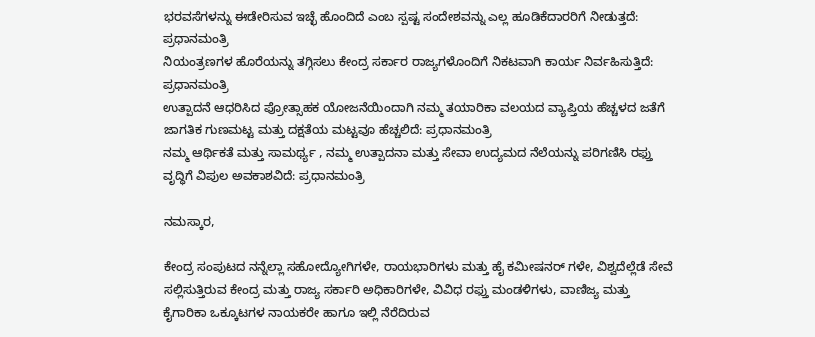ಭರವಸೆಗಳನ್ನು ಈಡೇರಿಸುವ ಇಚ್ಛೆ ಹೊಂದಿದೆ ಎಂಬ ಸ್ಪಷ್ಟ ಸಂದೇಶವನ್ನು ಎಲ್ಲ ಹೂಡಿಕೆದಾರರಿಗೆ ನೀಡುತ್ತದೆ: ಪ್ರಧಾನಮಂತ್ರಿ
ನಿಯಂತ್ರಣಗಳ ಹೊರೆಯನ್ನು ತಗ್ಗಿಸಲು ಕೇಂದ್ರ ಸರ್ಕಾರ ರಾಜ್ಯಗಳೊಂದಿಗೆ ನಿಕಟವಾಗಿ ಕಾರ್ಯ ನಿರ್ವಹಿಸುತ್ತಿದೆ: ಪ್ರಧಾನಮಂತ್ರಿ
ಉತ್ಪಾದನೆ ಆಧರಿಸಿದ ಪ್ರೋತ್ಸಾಹಕ ಯೋಜನೆಯಿಂದಾಗಿ ನಮ್ಮ ತಯಾರಿಕಾ ವಲಯದ ವ್ಯಾಪ್ತಿಯ ಹೆಚ್ಚಳದ ಜತೆಗೆ ಜಾಗತಿಕ ಗುಣಮಟ್ಟ ಮತ್ತು ದಕ್ಷತೆಯ ಮಟ್ಟವೂ ಹೆಚ್ಚಲಿದೆ: ಪ್ರಧಾನಮಂತ್ರಿ
ನಮ್ಮ ಆರ್ಥಿಕತೆ ಮತ್ತು ಸಾಮರ್ಥ್ಯ , ನಮ್ಮ ಉತ್ಪಾದನಾ ಮತ್ತು ಸೇವಾ ಉದ್ಯಮದ ನೆಲೆಯನ್ನು ಪರಿಗಣಿಸಿ ರಫ್ತು ವೃದ್ಧಿಗೆ ವಿಪುಲ ಅವಕಾಶವಿದೆ: ಪ್ರಧಾನಮಂತ್ರಿ

ನಮಸ್ಕಾರ,

ಕೇಂದ್ರ ಸಂಪುಟದ ನನ್ನೆಲ್ಲಾ ಸಹೋದ್ಯೋಗಿಗಳೇ, ರಾಯಭಾರಿಗಳು ಮತ್ತು ಹೈ ಕಮೀಷನರ್ ಗಳೇ, ವಿಶ್ವದೆಲ್ಲೆಡೆ ಸೇವೆ ಸಲ್ಲಿಸುತ್ತಿರುವ ಕೇಂದ್ರ ಮತ್ತು ರಾಜ್ಯ ಸರ್ಕಾರಿ ಅಧಿಕಾರಿಗಳೇ, ವಿವಿಧ ರಫ್ತು ಮಂಡಳಿಗಳು, ವಾಣಿಜ್ಯ ಮತ್ತು ಕೈಗಾರಿಕಾ ಒಕ್ಕೂಟಗಳ ನಾಯಕರೇ ಹಾಗೂ ಇಲ್ಲಿ ನೆರೆದಿರುವ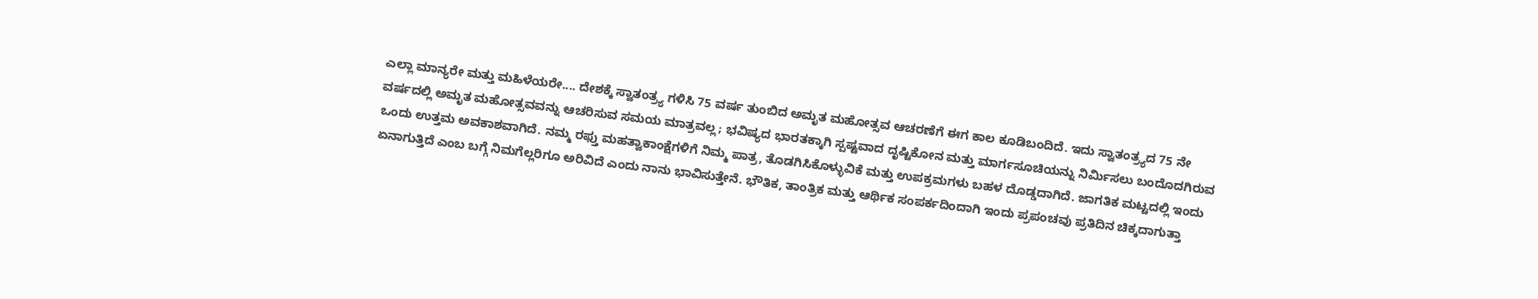ಎಲ್ಲಾ ಮಾನ್ಯರೇ ಮತ್ತು ಮಹಿಳೆಯರೇ.... ದೇಶಕ್ಕೆ ಸ್ವಾತಂತ್ರ್ಯ ಗಳಿಸಿ 75 ವರ್ಷ ತುಂಬಿದ ಅಮೃತ ಮಹೋತ್ಸವ ಆಚರಣೆಗೆ ಈಗ ಕಾಲ ಕೂಡಿಬಂದಿದೆ. ಇದು ಸ್ವಾತಂತ್ರ್ಯದ 75 ನೇ ವರ್ಷದಲ್ಲಿ ಅಮೃತ ಮಹೋತ್ಸವವನ್ನು ಆಚರಿಸುವ ಸಮಯ ಮಾತ್ರವಲ್ಲ; ಭವಿಷ್ಯದ ಭಾರತಕ್ಕಾಗಿ ಸ್ಪಷ್ಟವಾದ ದೃಷ್ಟಿಕೋನ ಮತ್ತು ಮಾರ್ಗಸೂಚಿಯನ್ನು ನಿರ್ಮಿಸಲು ಬಂದೊದಗಿರುವ ಒಂದು ಉತ್ತಮ ಅವಕಾಶವಾಗಿದೆ. ನಮ್ಮ ರಫ್ತು ಮಹತ್ವಾಕಾಂಕ್ಷೆಗಳಿಗೆ ನಿಮ್ಮ ಪಾತ್ರ, ತೊಡಗಿಸಿಕೊಳ್ಳುವಿಕೆ ಮತ್ತು ಉಪಕ್ರಮಗಳು ಬಹಳ ದೊಡ್ಡದಾಗಿದೆ. ಜಾಗತಿಕ ಮಟ್ಟದಲ್ಲಿ ಇಂದು ಏನಾಗುತ್ತಿದೆ ಎಂಬ ಬಗ್ಗೆ ನಿಮಗೆಲ್ಲರಿಗೂ ಅರಿವಿದೆ ಎಂದು ನಾನು ಭಾವಿಸುತ್ತೇನೆ. ಭೌತಿಕ, ತಾಂತ್ರಿಕ ಮತ್ತು ಆರ್ಥಿಕ ಸಂಪರ್ಕದಿಂದಾಗಿ ಇಂದು ಪ್ರಪಂಚವು ಪ್ರತಿದಿನ ಚಿಕ್ಕದಾಗುತ್ತಾ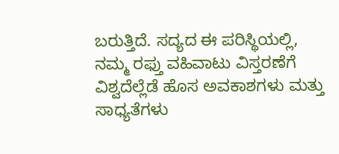ಬರುತ್ತಿದೆ. ಸದ್ಯದ ಈ ಪರಿಸ್ಥಿಯಲ್ಲಿ, ನಮ್ಮ ರಫ್ತು ವಹಿವಾಟು ವಿಸ್ತರಣೆಗೆ ವಿಶ್ವದೆಲ್ಲೆಡೆ ಹೊಸ ಅವಕಾಶಗಳು ಮತ್ತು ಸಾಧ್ಯತೆಗಳು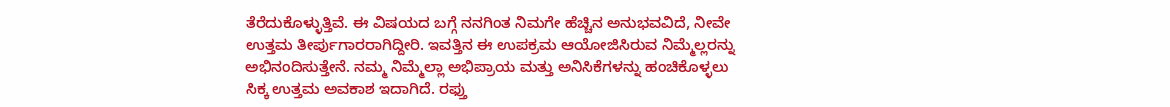ತೆರೆದುಕೊಳ್ಳುತ್ತಿವೆ. ಈ ವಿಷಯದ ಬಗ್ಗೆ ನನಗಿಂತ ನಿಮಗೇ ಹೆಚ್ಚಿನ ಅನುಭವವಿದೆ, ನೀವೇ ಉತ್ತಮ ತೀರ್ಪುಗಾರರಾಗಿದ್ದೀರಿ. ಇವತ್ತಿನ ಈ ಉಪಕ್ರಮ ಆಯೋಜಿಸಿರುವ ನಿಮ್ಮೆಲ್ಲರನ್ನು ಅಭಿನಂದಿಸುತ್ತೇನೆ. ನಮ್ಮ ನಿಮ್ಮೆಲ್ಲಾ ಅಭಿಪ್ರಾಯ ಮತ್ತು ಅನಿಸಿಕೆಗಳನ್ನು ಹಂಚಿಕೊಳ್ಳಲು ಸಿಕ್ಕ ಉತ್ತಮ ಅವಕಾಶ ಇದಾಗಿದೆ. ರಫ್ತು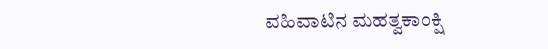ವಹಿವಾಟಿನ ಮಹತ್ವಕಾಂಕ್ಷಿ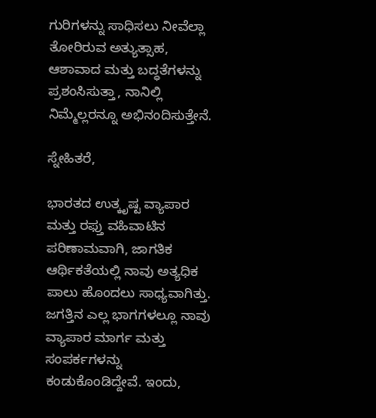ಗುರಿಗಳನ್ನು ಸಾಧಿಸಲು ನೀವೆಲ್ಲಾ ತೋರಿರುವ ಅತ್ಯುತ್ಸಾಹ, ಆಶಾವಾದ ಮತ್ತು ಬದ್ಧತೆಗಳನ್ನು ಪ್ರಶಂಸಿಸುತ್ತಾ, ನಾನಿಲ್ಲಿ ನಿಮ್ಮೆಲ್ಲರನ್ನೂ ಅಭಿನಂದಿಸುತ್ತೇನೆ.

ಸ್ನೇಹಿತರೆ,

ಭಾರತದ ಉತ್ಕೃಷ್ಟ ವ್ಯಾಪಾರ ಮತ್ತು ರಫ್ತು ವಹಿವಾಟಿನ ಪರಿಣಾಮವಾಗಿ, ಜಾಗತಿಕ ಆರ್ಥಿಕತೆಯಲ್ಲಿ ನಾವು ಅತ್ಯಧಿಕ ಪಾಲು ಹೊಂದಲು ಸಾಧ್ಯವಾಗಿತ್ತು. ಜಗತ್ತಿನ ಎಲ್ಲ ಭಾಗಗಳಲ್ಲೂ ನಾವು ವ್ಯಾಪಾರ ಮಾರ್ಗ ಮತ್ತು ಸಂಪರ್ಕಗಳನ್ನು ಕಂಡುಕೊಂಡಿದ್ದೇವೆ. ಇಂದು,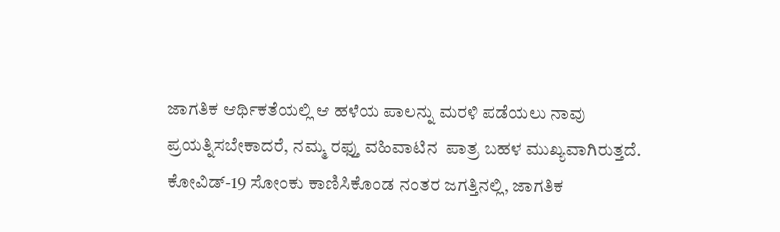ಜಾಗತಿಕ ಆರ್ಥಿಕತೆಯಲ್ಲಿ ಆ ಹಳೆಯ ಪಾಲನ್ನು ಮರಳಿ ಪಡೆಯಲು ನಾವು ಪ್ರಯತ್ನಿಸಬೇಕಾದರೆ, ನಮ್ಮ ರಫ್ತು ವಹಿವಾಟಿನ  ಪಾತ್ರ ಬಹಳ ಮುಖ್ಯವಾಗಿರುತ್ತದೆ. ಕೋವಿಡ್-19 ಸೋಂಕು ಕಾಣಿಸಿಕೊಂಡ ನಂತರ ಜಗತ್ತಿನಲ್ಲಿ, ಜಾಗತಿಕ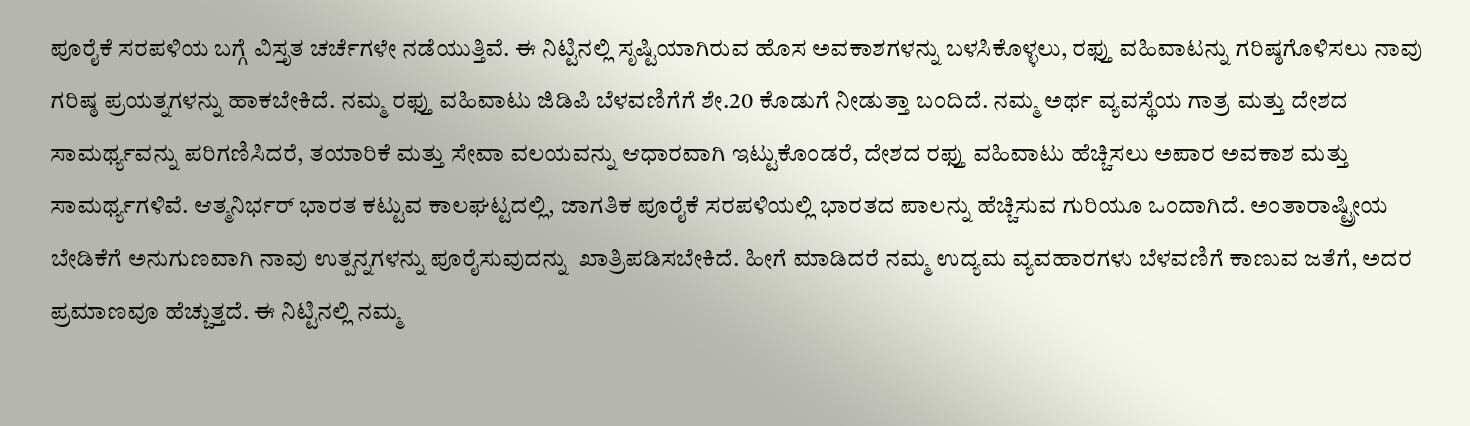ಪೂರೈಕೆ ಸರಪಳಿಯ ಬಗ್ಗೆ ವಿಸ್ತೃತ ಚರ್ಚೆಗಳೇ ನಡೆಯುತ್ತಿವೆ. ಈ ನಿಟ್ಟಿನಲ್ಲಿ ಸೃಷ್ಟಿಯಾಗಿರುವ ಹೊಸ ಅವಕಾಶಗಳನ್ನು ಬಳಸಿಕೊಳ್ಳಲು, ರಫ್ತು ವಹಿವಾಟನ್ನು ಗರಿಷ್ಠಗೊಳಿಸಲು ನಾವು ಗರಿಷ್ಠ ಪ್ರಯತ್ನಗಳನ್ನು ಹಾಕಬೇಕಿದೆ. ನಮ್ಮ ರಫ್ತು ವಹಿವಾಟು ಜಿಡಿಪಿ ಬೆಳವಣಿಗೆಗೆ ಶೇ.20 ಕೊಡುಗೆ ನೀಡುತ್ತಾ ಬಂದಿದೆ. ನಮ್ಮ ಅರ್ಥ ವ್ಯವಸ್ಥೆಯ ಗಾತ್ರ ಮತ್ತು ದೇಶದ ಸಾಮರ್ಥ್ಯವನ್ನು ಪರಿಗಣಿಸಿದರೆ, ತಯಾರಿಕೆ ಮತ್ತು ಸೇವಾ ವಲಯವನ್ನು ಆಧಾರವಾಗಿ ಇಟ್ಟುಕೊಂಡರೆ, ದೇಶದ ರಫ್ತು ವಹಿವಾಟು ಹೆಚ್ಚಿಸಲು ಅಪಾರ ಅವಕಾಶ ಮತ್ತು ಸಾಮರ್ಥ್ಯಗಳಿವೆ. ಆತ್ಮನಿರ್ಭರ್ ಭಾರತ ಕಟ್ಟುವ ಕಾಲಘಟ್ಟದಲ್ಲಿ, ಜಾಗತಿಕ ಪೂರೈಕೆ ಸರಪಳಿಯಲ್ಲಿ ಭಾರತದ ಪಾಲನ್ನು ಹೆಚ್ಚಿಸುವ ಗುರಿಯೂ ಒಂದಾಗಿದೆ. ಅಂತಾರಾಷ್ಟ್ರೀಯ ಬೇಡಿಕೆಗೆ ಅನುಗುಣವಾಗಿ ನಾವು ಉತ್ಪನ್ನಗಳನ್ನು ಪೂರೈಸುವುದನ್ನು  ಖಾತ್ರಿಪಡಿಸಬೇಕಿದೆ. ಹೀಗೆ ಮಾಡಿದರೆ ನಮ್ಮ ಉದ್ಯಮ ವ್ಯವಹಾರಗಳು ಬೆಳವಣಿಗೆ ಕಾಣುವ ಜತೆಗೆ, ಅದರ ಪ್ರಮಾಣವೂ ಹೆಚ್ಚುತ್ತದೆ. ಈ ನಿಟ್ಟಿನಲ್ಲಿ ನಮ್ಮ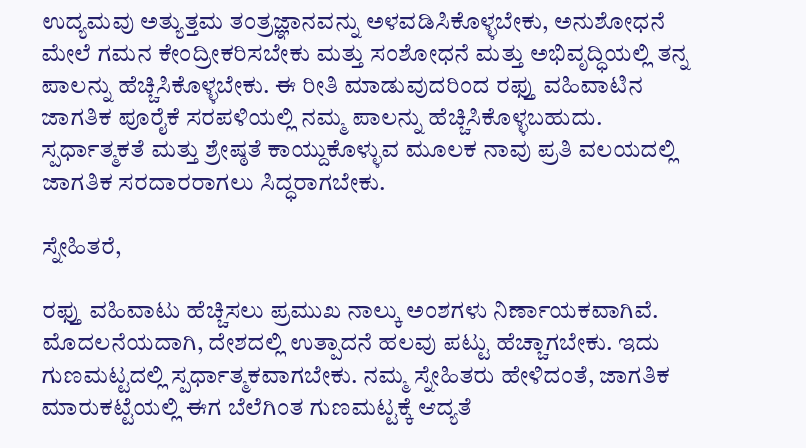ಉದ್ಯಮವು ಅತ್ಯುತ್ತಮ ತಂತ್ರಜ್ಞಾನವನ್ನು ಅಳವಡಿಸಿಕೊಳ್ಳಬೇಕು, ಅನುಶೋಧನೆ ಮೇಲೆ ಗಮನ ಕೇಂದ್ರೀಕರಿಸಬೇಕು ಮತ್ತು ಸಂಶೋಧನೆ ಮತ್ತು ಅಭಿವೃದ್ಧಿಯಲ್ಲಿ ತನ್ನ ಪಾಲನ್ನು ಹೆಚ್ಚಿಸಿಕೊಳ್ಳಬೇಕು. ಈ ರೀತಿ ಮಾಡುವುದರಿಂದ ರಫ್ತು ವಹಿವಾಟಿನ ಜಾಗತಿಕ ಪೂರೈಕೆ ಸರಪಳಿಯಲ್ಲಿ ನಮ್ಮ ಪಾಲನ್ನು ಹೆಚ್ಚಿಸಿಕೊಳ್ಳಬಹುದು. ಸ್ಪರ್ಧಾತ್ಮಕತೆ ಮತ್ತು ಶ್ರೇಷ್ಠತೆ ಕಾಯ್ದುಕೊಳ್ಳುವ ಮೂಲಕ ನಾವು ಪ್ರತಿ ವಲಯದಲ್ಲಿ ಜಾಗತಿಕ ಸರದಾರರಾಗಲು ಸಿದ್ಧರಾಗಬೇಕು.

ಸ್ನೇಹಿತರೆ,

ರಫ್ತು ವಹಿವಾಟು ಹೆಚ್ಚಿಸಲು ಪ್ರಮುಖ ನಾಲ್ಕು ಅಂಶಗಳು ನಿರ್ಣಾಯಕವಾಗಿವೆ. ಮೊದಲನೆಯದಾಗಿ, ದೇಶದಲ್ಲಿ ಉತ್ಪಾದನೆ ಹಲವು ಪಟ್ಟು ಹೆಚ್ಚಾಗಬೇಕು. ಇದು ಗುಣಮಟ್ಟದಲ್ಲಿ ಸ್ಪರ್ಧಾತ್ಮಕವಾಗಬೇಕು. ನಮ್ಮ ಸ್ನೇಹಿತರು ಹೇಳಿದಂತೆ, ಜಾಗತಿಕ ಮಾರುಕಟ್ಟೆಯಲ್ಲಿ ಈಗ ಬೆಲೆಗಿಂತ ಗುಣಮಟ್ಟಕ್ಕೆ ಆದ್ಯತೆ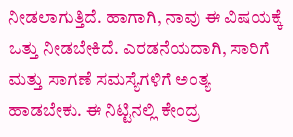ನೀಡಲಾಗುತ್ತಿದೆ. ಹಾಗಾಗಿ, ನಾವು ಈ ವಿಷಯಕ್ಕೆ ಒತ್ತು ನೀಡಬೇಕಿದೆ. ಎರಡನೆಯದಾಗಿ, ಸಾರಿಗೆ ಮತ್ತು ಸಾಗಣೆ ಸಮಸ್ಯೆಗಳಿಗೆ ಅಂತ್ಯ ಹಾಡಬೇಕು. ಈ ನಿಟ್ಟಿನಲ್ಲಿ ಕೇಂದ್ರ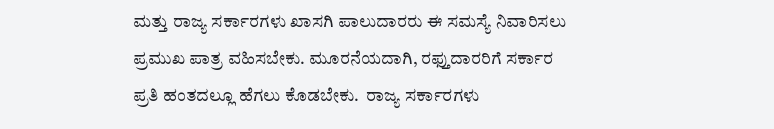ಮತ್ತು ರಾಜ್ಯ ಸರ್ಕಾರಗಳು ಖಾಸಗಿ ಪಾಲುದಾರರು ಈ ಸಮಸ್ಯೆ ನಿವಾರಿಸಲು ಪ್ರಮುಖ ಪಾತ್ರ ವಹಿಸಬೇಕು. ಮೂರನೆಯದಾಗಿ, ರಫ್ತುದಾರರಿಗೆ ಸರ್ಕಾರ ಪ್ರತಿ ಹಂತದಲ್ಲೂ ಹೆಗಲು ಕೊಡಬೇಕು.  ರಾಜ್ಯ ಸರ್ಕಾರಗಳು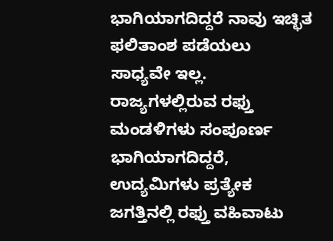ಭಾಗಿಯಾಗದಿದ್ದರೆ ನಾವು ಇಚ್ಛಿತ ಫಲಿತಾಂಶ ಪಡೆಯಲು ಸಾಧ್ಯವೇ ಇಲ್ಲ. ರಾಜ್ಯಗಳಲ್ಲಿರುವ ರಫ್ತು ಮಂಡಳಿಗಳು ಸಂಪೂರ್ಣ ಭಾಗಿಯಾಗದಿದ್ದರೆ, ಉದ್ಯಮಿಗಳು ಪ್ರತ್ಯೇಕ ಜಗತ್ತಿನಲ್ಲಿ ರಫ್ತು ವಹಿವಾಟು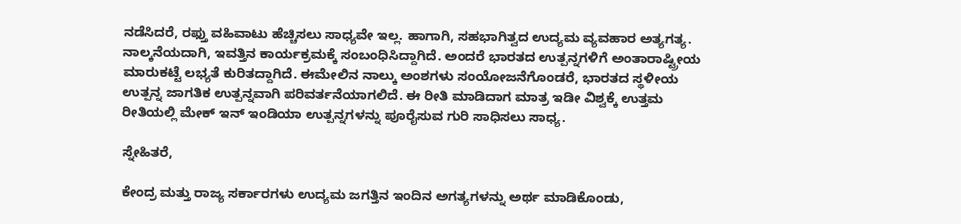ನಡೆಸಿದರೆ, ರಫ್ತು ವಹಿವಾಟು ಹೆಚ್ಚಿಸಲು ಸಾಧ್ಯವೇ ಇಲ್ಲ. ಹಾಗಾಗಿ, ಸಹಭಾಗಿತ್ವದ ಉದ್ಯಮ ವ್ಯವಹಾರ ಅತ್ಯಗತ್ಯ. ನಾಲ್ಕನೆಯದಾಗಿ, ಇವತ್ತಿನ ಕಾರ್ಯಕ್ರಮಕ್ಕೆ ಸಂಬಂಧಿಸಿದ್ದಾಗಿದೆ. ಅಂದರೆ ಭಾರತದ ಉತ್ಪನ್ನಗಳಿಗೆ ಅಂತಾರಾಷ್ಟ್ರೀಯ ಮಾರುಕಟ್ಟೆ ಲಭ್ಯತೆ ಕುರಿತದ್ದಾಗಿದೆ. ಈಮೇಲಿನ ನಾಲ್ಕು ಅಂಶಗಳು ಸಂಯೋಜನೆಗೊಂಡರೆ, ಭಾರತದ ಸ್ಥಳೀಯ ಉತ್ಪನ್ನ ಜಾಗತಿಕ ಉತ್ಪನ್ನವಾಗಿ ಪರಿವರ್ತನೆಯಾಗಲಿದೆ. ಈ ರೀತಿ ಮಾಡಿದಾಗ ಮಾತ್ರ ಇಡೀ ವಿಶ್ವಕ್ಕೆ ಉತ್ತಮ ರೀತಿಯಲ್ಲಿ ಮೇಕ್ ಇನ್ ಇಂಡಿಯಾ ಉತ್ಪನ್ನಗಳನ್ನು ಪೂರೈಸುವ ಗುರಿ ಸಾಧಿಸಲು ಸಾಧ್ಯ.

ಸ್ನೇಹಿತರೆ,

ಕೇಂದ್ರ ಮತ್ತು ರಾಜ್ಯ ಸರ್ಕಾರಗಳು ಉದ್ಯಮ ಜಗತ್ತಿನ ಇಂದಿನ ಅಗತ್ಯಗಳನ್ನು ಅರ್ಥ ಮಾಡಿಕೊಂಡು,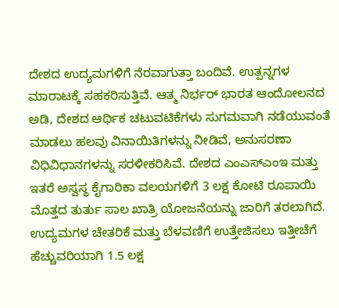ದೇಶದ ಉದ್ಯಮಗಳಿಗೆ ನೆರವಾಗುತ್ತಾ ಬಂದಿವೆ. ಉತ್ಪನ್ನಗಳ ಮಾರಾಟಕ್ಕೆ ಸಹಕರಿಸುತ್ತಿವೆ. ಆತ್ಮ ನಿರ್ಭರ್ ಭಾರತ ಆಂದೋಲನದ ಅಡಿ, ದೇಶದ ಆರ್ಥಿಕ ಚಟುವಟಿಕೆಗಳು ಸುಗಮವಾಗಿ ನಡೆಯುವಂತೆ ಮಾಡಲು ಹಲವು ವಿನಾಯಿತಿಗಳನ್ನು ನೀಡಿವೆ, ಅನುಸರಣಾ ವಿಧಿವಿಧಾನಗಳನ್ನು ಸರಳೀಕರಿಸಿವೆ. ದೇಶದ ಎಂಎಸ್ಎಂಇ ಮತ್ತು ಇತರೆ ಅಸ್ವಸ್ಥ ಕೈಗಾರಿಕಾ ವಲಯಗಳಿಗೆ 3 ಲಕ್ಷ ಕೋಟಿ ರೂಪಾಯಿ ಮೊತ್ತದ ತುರ್ತು ಸಾಲ ಖಾತ್ರಿ ಯೋಜನೆಯನ್ನು ಜಾರಿಗೆ ತರಲಾಗಿದೆ. ಉದ್ಯಮಗಳ ಚೇತರಿಕೆ ಮತ್ತು ಬೆಳವಣಿಗೆ ಉತ್ತೇಜಿಸಲು ಇತ್ತೀಚೆಗೆ ಹೆಚ್ಚುವರಿಯಾಗಿ 1.5 ಲಕ್ಷ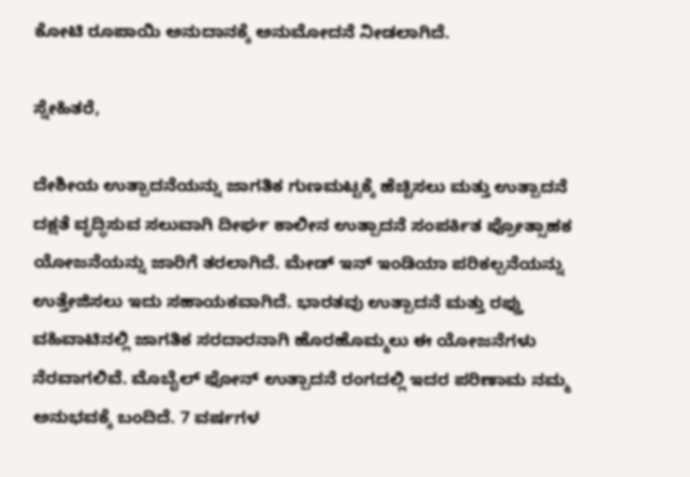ಕೋಟಿ ರೂಪಾಯಿ ಅನುದಾನಕ್ಕೆ ಅನುಮೋದನೆ ನೀಡಲಾಗಿದೆ.

ಸ್ನೇಹಿತರೆ,

ದೇಶೀಯ ಉತ್ಪಾದನೆಯನ್ನು ಜಾಗತಿಕ ಗುಣಮಟ್ಟಕ್ಕೆ ಹೆಚ್ಚಿಸಲು ಮತ್ತು ಉತ್ಪಾದನೆ ದಕ್ಷತೆ ವೃದ್ಧಿಸುವ ಸಲುವಾಗಿ ದೀರ್ಘ ಕಾಲೀನ ಉತ್ಪಾದನೆ ಸಂಪರ್ಕಿತ ಪ್ರೋತ್ಸಾಹಕ ಯೋಜನೆಯನ್ನು ಜಾರಿಗೆ ತರಲಾಗಿದೆ. ಮೇಡ್ ಇನ್ ಇಂಡಿಯಾ ಪರಿಕಲ್ಪನೆಯನ್ನು ಉತ್ತೇಜಿಸಲು ಇದು ಸಹಾಯಕವಾಗಿದೆ. ಭಾರತವು ಉತ್ಪಾದನೆ ಮತ್ತು ರಫ್ತು ವಹಿವಾಟಿನಲ್ಲಿ ಜಾಗತಿಕ ಸರದಾರನಾಗಿ ಹೊರಹೊಮ್ಮಲು ಈ ಯೋಜನೆಗಳು ನೆರವಾಗಲಿವೆ. ಮೊಬೈಲ್ ಫೋನ್ ಉತ್ಪಾದನೆ ರಂಗದಲ್ಲಿ ಇದರ ಪರಿಣಾಮ ನಮ್ಮ ಅನುಭವಕ್ಕೆ ಬಂದಿದೆ. 7 ವರ್ಷಗಳ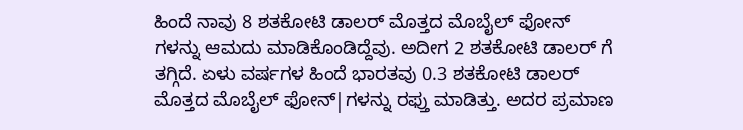ಹಿಂದೆ ನಾವು 8 ಶತಕೋಟಿ ಡಾಲರ್ ಮೊತ್ತದ ಮೊಬೈಲ್ ಫೋನ್ ಗಳನ್ನು ಆಮದು ಮಾಡಿಕೊಂಡಿದ್ದೆವು. ಅದೀಗ 2 ಶತಕೋಟಿ ಡಾಲರ್ ಗೆ ತಗ್ಗಿದೆ. ಏಳು ವರ್ಷಗಳ ಹಿಂದೆ ಭಾರತವು 0.3 ಶತಕೋಟಿ ಡಾಲರ್ ಮೊತ್ತದ ಮೊಬೈಲ್ ಫೋನ್|ಗಳನ್ನು ರಫ್ತು ಮಾಡಿತ್ತು. ಅದರ ಪ್ರಮಾಣ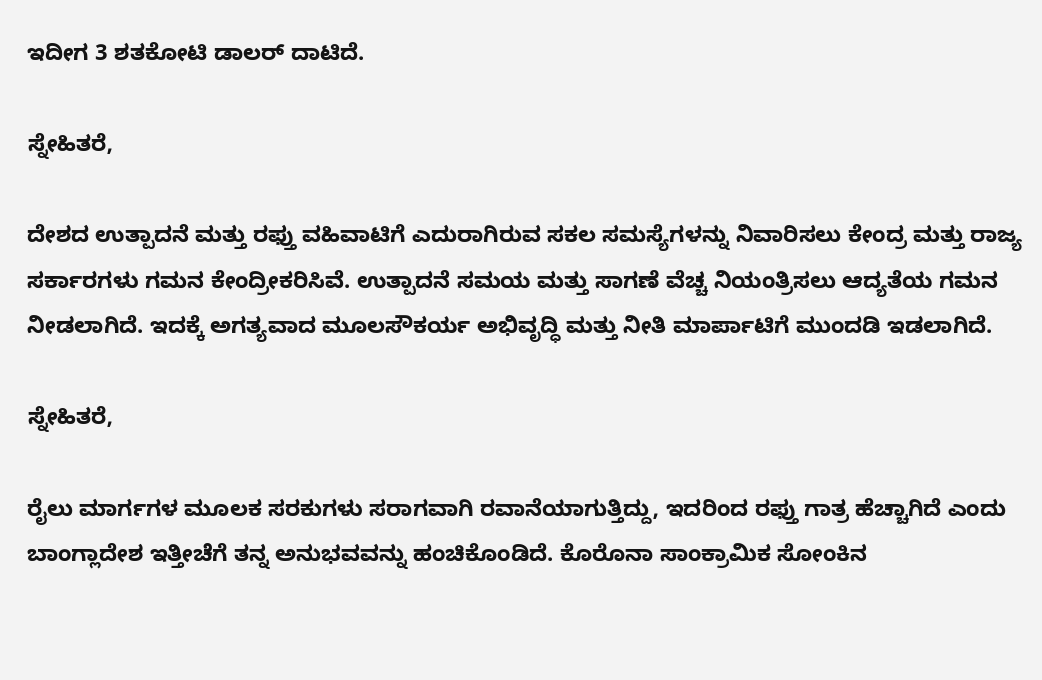ಇದೀಗ 3 ಶತಕೋಟಿ ಡಾಲರ್ ದಾಟಿದೆ.

ಸ್ನೇಹಿತರೆ,

ದೇಶದ ಉತ್ಪಾದನೆ ಮತ್ತು ರಫ್ತು ವಹಿವಾಟಿಗೆ ಎದುರಾಗಿರುವ ಸಕಲ ಸಮಸ್ಯೆಗಳನ್ನು ನಿವಾರಿಸಲು ಕೇಂದ್ರ ಮತ್ತು ರಾಜ್ಯ ಸರ್ಕಾರಗಳು ಗಮನ ಕೇಂದ್ರೀಕರಿಸಿವೆ. ಉತ್ಪಾದನೆ ಸಮಯ ಮತ್ತು ಸಾಗಣೆ ವೆಚ್ಚ ನಿಯಂತ್ರಿಸಲು ಆದ್ಯತೆಯ ಗಮನ ನೀಡಲಾಗಿದೆ. ಇದಕ್ಕೆ ಅಗತ್ಯವಾದ ಮೂಲಸೌಕರ್ಯ ಅಭಿವೃದ್ಧಿ ಮತ್ತು ನೀತಿ ಮಾರ್ಪಾಟಿಗೆ ಮುಂದಡಿ ಇಡಲಾಗಿದೆ.

ಸ್ನೇಹಿತರೆ,

ರೈಲು ಮಾರ್ಗಗಳ ಮೂಲಕ ಸರಕುಗಳು ಸರಾಗವಾಗಿ ರವಾನೆಯಾಗುತ್ತಿದ್ದು, ಇದರಿಂದ ರಫ್ತು ಗಾತ್ರ ಹೆಚ್ಚಾಗಿದೆ ಎಂದು ಬಾಂಗ್ಲಾದೇಶ ಇತ್ತೀಚೆಗೆ ತನ್ನ ಅನುಭವವನ್ನು ಹಂಚಿಕೊಂಡಿದೆ. ಕೊರೊನಾ ಸಾಂಕ್ರಾಮಿಕ ಸೋಂಕಿನ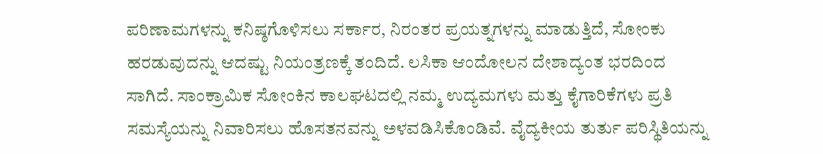ಪರಿಣಾಮಗಳನ್ನು ಕನಿಷ್ಠಗೊಳಿಸಲು ಸರ್ಕಾರ, ನಿರಂತರ ಪ್ರಯತ್ನಗಳನ್ನು ಮಾಡುತ್ತಿದೆ, ಸೋಂಕು ಹರಡುವುದನ್ನು ಆದಷ್ಟು ನಿಯಂತ್ರಣಕ್ಕೆ ತಂದಿದೆ. ಲಸಿಕಾ ಆಂದೋಲನ ದೇಶಾದ್ಯಂತ ಭರದಿಂದ ಸಾಗಿದೆ. ಸಾಂಕ್ರಾಮಿಕ ಸೋಂಕಿನ ಕಾಲಘಟದಲ್ಲಿ ನಮ್ಮ ಉದ್ಯಮಗಳು ಮತ್ತು ಕೈಗಾರಿಕೆಗಳು ಪ್ರತಿ ಸಮಸ್ಯೆಯನ್ನು ನಿವಾರಿಸಲು ಹೊಸತನವನ್ನು ಅಳವಡಿಸಿಕೊಂಡಿವೆ. ವೈದ್ಯಕೀಯ ತುರ್ತು ಪರಿಸ್ಥಿತಿಯನ್ನು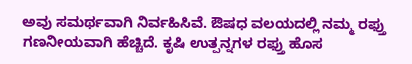ಅವು ಸಮರ್ಥವಾಗಿ ನಿರ್ವಹಿಸಿವೆ. ಔಷಧ ವಲಯದಲ್ಲಿ ನಮ್ಮ ರಫ್ತು ಗಣನೀಯವಾಗಿ ಹೆಚ್ಚಿದೆ. ಕೃಷಿ ಉತ್ಪನ್ನಗಳ ರಫ್ತು ಹೊಸ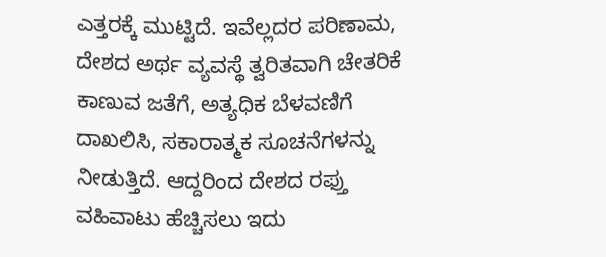ಎತ್ತರಕ್ಕೆ ಮುಟ್ಟಿದೆ. ಇವೆಲ್ಲದರ ಪರಿಣಾಮ, ದೇಶದ ಅರ್ಥ ವ್ಯವಸ್ಥೆ ತ್ವರಿತವಾಗಿ ಚೇತರಿಕೆ ಕಾಣುವ ಜತೆಗೆ, ಅತ್ಯಧಿಕ ಬೆಳವಣಿಗೆ ದಾಖಲಿಸಿ, ಸಕಾರಾತ್ಮಕ ಸೂಚನೆಗಳನ್ನು ನೀಡುತ್ತಿದೆ. ಆದ್ದರಿಂದ ದೇಶದ ರಫ್ತು ವಹಿವಾಟು ಹೆಚ್ಚಿಸಲು ಇದು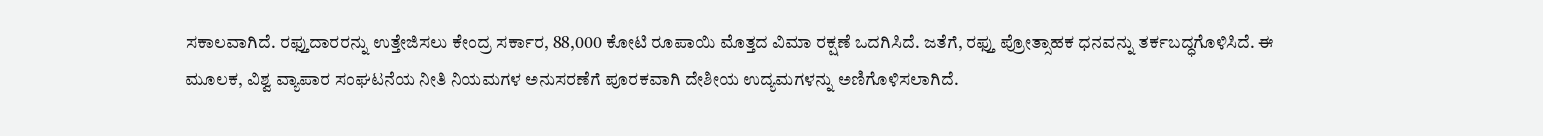ಸಕಾಲವಾಗಿದೆ. ರಫ್ತುದಾರರನ್ನು ಉತ್ತೇಜಿಸಲು ಕೇಂದ್ರ ಸರ್ಕಾರ, 88,000 ಕೋಟಿ ರೂಪಾಯಿ ಮೊತ್ತದ ವಿಮಾ ರಕ್ಷಣೆ ಒದಗಿಸಿದೆ. ಜತೆಗೆ, ರಫ್ತು ಪ್ರೋತ್ಸಾಹಕ ಧನವನ್ನು ತರ್ಕಬದ್ಧಗೊಳಿಸಿದೆ. ಈ ಮೂಲಕ, ವಿಶ್ವ ವ್ಯಾಪಾರ ಸಂಘಟನೆಯ ನೀತಿ ನಿಯಮಗಳ ಅನುಸರಣೆಗೆ ಪೂರಕವಾಗಿ ದೇಶೀಯ ಉದ್ಯಮಗಳನ್ನು ಅಣಿಗೊಳಿಸಲಾಗಿದೆ.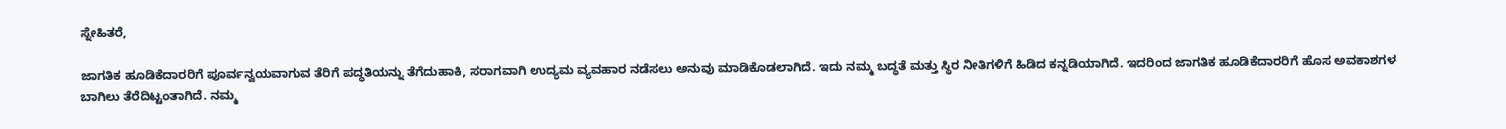ಸ್ನೇಹಿತರೆ,

ಜಾಗತಿಕ ಹೂಡಿಕೆದಾರರಿಗೆ ಪೂರ್ವನ್ವಯವಾಗುವ ತೆರಿಗೆ ಪದ್ಧತಿಯನ್ನು ತೆಗೆದುಹಾಕಿ, ಸರಾಗವಾಗಿ ಉದ್ಯಮ ವ್ಯವಹಾರ ನಡೆಸಲು ಅನುವು ಮಾಡಿಕೊಡಲಾಗಿದೆ. ಇದು ನಮ್ಮ ಬದ್ಧತೆ ಮತ್ತು ಸ್ಥಿರ ನೀತಿಗಳಿಗೆ ಹಿಡಿದ ಕನ್ನಡಿಯಾಗಿದೆ. ಇದರಿಂದ ಜಾಗತಿಕ ಹೂಡಿಕೆದಾರರಿಗೆ ಹೊಸ ಅವಕಾಶಗಳ ಬಾಗಿಲು ತೆರೆದಿಟ್ಟಂತಾಗಿದೆ. ನಮ್ಮ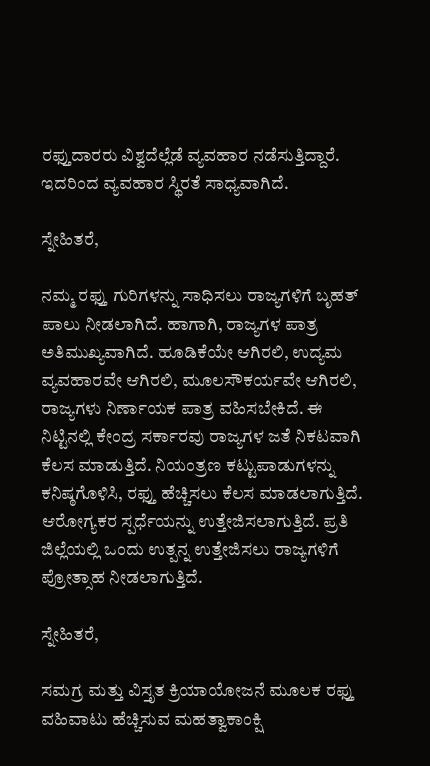ರಫ್ತುದಾರರು ವಿಶ್ವದೆಲ್ಲೆಡೆ ವ್ಯವಹಾರ ನಡೆಸುತ್ತಿದ್ದಾರೆ. ಇದರಿಂದ ವ್ಯವಹಾರ ಸ್ಥಿರತೆ ಸಾಧ್ಯವಾಗಿದೆ.

ಸ್ನೇಹಿತರೆ,

ನಮ್ಮ ರಫ್ತು ಗುರಿಗಳನ್ನು ಸಾಧಿಸಲು ರಾಜ್ಯಗಳಿಗೆ ಬೃಹತ್ ಪಾಲು ನೀಡಲಾಗಿದೆ. ಹಾಗಾಗಿ, ರಾಜ್ಯಗಳ ಪಾತ್ರ ಅತಿಮುಖ್ಯವಾಗಿದೆ. ಹೂಡಿಕೆಯೇ ಆಗಿರಲಿ, ಉದ್ಯಮ ವ್ಯವಹಾರವೇ ಆಗಿರಲಿ, ಮೂಲಸೌಕರ್ಯವೇ ಆಗಿರಲಿ, ರಾಜ್ಯಗಳು ನಿರ್ಣಾಯಕ ಪಾತ್ರ ವಹಿಸಬೇಕಿದೆ. ಈ ನಿಟ್ಟಿನಲ್ಲಿ ಕೇಂದ್ರ ಸರ್ಕಾರವು ರಾಜ್ಯಗಳ ಜತೆ ನಿಕಟವಾಗಿ ಕೆಲಸ ಮಾಡುತ್ತಿದೆ. ನಿಯಂತ್ರಣ ಕಟ್ಟುಪಾಡುಗಳನ್ನು ಕನಿಷ್ಠಗೊಳಿಸಿ, ರಫ್ತು ಹೆಚ್ಚಿಸಲು ಕೆಲಸ ಮಾಡಲಾಗುತ್ತಿದೆ. ಆರೋಗ್ಯಕರ ಸ್ಪರ್ಧೆಯನ್ನು ಉತ್ತೇಜಿಸಲಾಗುತ್ತಿದೆ. ಪ್ರತಿ ಜಿಲ್ಲೆಯಲ್ಲಿ ಒಂದು ಉತ್ಪನ್ನ ಉತ್ತೇಜಿಸಲು ರಾಜ್ಯಗಳಿಗೆ ಪ್ರೋತ್ಸಾಹ ನೀಡಲಾಗುತ್ತಿದೆ.

ಸ್ನೇಹಿತರೆ,

ಸಮಗ್ರ ಮತ್ತು ವಿಸ್ತೃತ ಕ್ರಿಯಾಯೋಜನೆ ಮೂಲಕ ರಫ್ತು ವಹಿವಾಟು ಹೆಚ್ಚಿಸುವ ಮಹತ್ವಾಕಾಂಕ್ಷಿ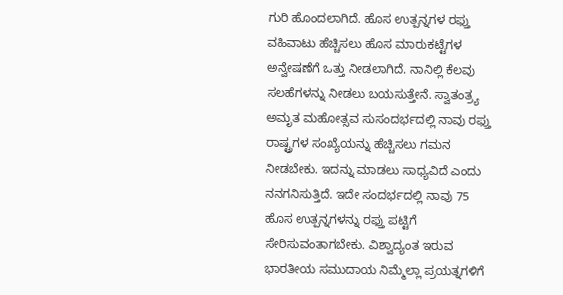ಗುರಿ ಹೊಂದಲಾಗಿದೆ. ಹೊಸ ಉತ್ಪನ್ನಗಳ ರಫ್ತು ವಹಿವಾಟು ಹೆಚ್ಚಿಸಲು ಹೊಸ ಮಾರುಕಟ್ಟೆಗಳ ಅನ್ವೇಷಣೆಗೆ ಒತ್ತು ನೀಡಲಾಗಿದೆ. ನಾನಿಲ್ಲಿ ಕೆಲವು ಸಲಹೆಗಳನ್ನು ನೀಡಲು ಬಯಸುತ್ತೇನೆ. ಸ್ವಾತಂತ್ರ್ಯ ಅಮೃತ ಮಹೋತ್ಸವ ಸುಸಂದರ್ಭದಲ್ಲಿ ನಾವು ರಫ್ತು ರಾಷ್ಟ್ರಗಳ ಸಂಖ್ಯೆಯನ್ನು ಹೆಚ್ಚಿಸಲು ಗಮನ ನೀಡಬೇಕು. ಇದನ್ನು ಮಾಡಲು ಸಾಧ್ಯವಿದೆ ಎಂದು ನನಗನಿಸುತ್ತಿದೆ. ಇದೇ ಸಂದರ್ಭದಲ್ಲಿ ನಾವು 75 ಹೊಸ ಉತ್ಪನ್ನಗಳನ್ನು ರಫ್ತು ಪಟ್ಟಿಗೆ ಸೇರಿಸುವಂತಾಗಬೇಕು. ವಿಶ್ವಾದ್ಯಂತ ಇರುವ ಭಾರತೀಯ ಸಮುದಾಯ ನಿಮ್ಮೆಲ್ಲಾ ಪ್ರಯತ್ನಗಳಿಗೆ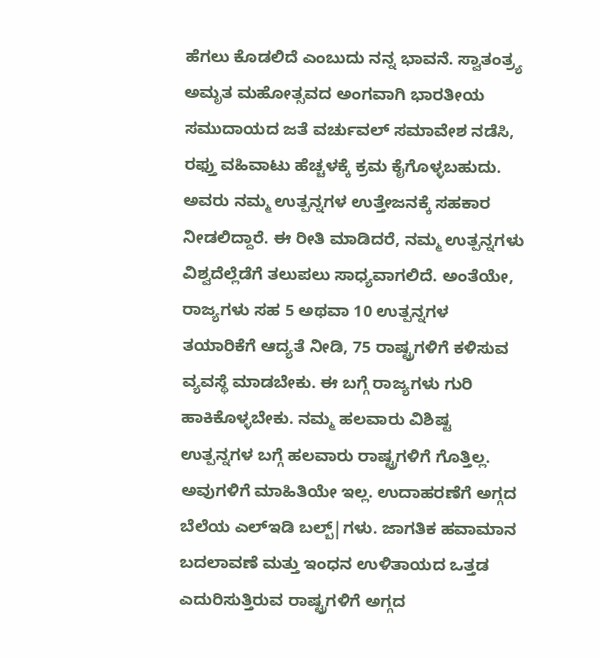ಹೆಗಲು ಕೊಡಲಿದೆ ಎಂಬುದು ನನ್ನ ಭಾವನೆ. ಸ್ವಾತಂತ್ರ್ಯ ಅಮೃತ ಮಹೋತ್ಸವದ ಅಂಗವಾಗಿ ಭಾರತೀಯ ಸಮುದಾಯದ ಜತೆ ವರ್ಚುವಲ್ ಸಮಾವೇಶ ನಡೆಸಿ, ರಫ್ತು ವಹಿವಾಟು ಹೆಚ್ಚಳಕ್ಕೆ ಕ್ರಮ ಕೈಗೊಳ್ಳಬಹುದು. ಅವರು ನಮ್ಮ ಉತ್ಪನ್ನಗಳ ಉತ್ತೇಜನಕ್ಕೆ ಸಹಕಾರ ನೀಡಲಿದ್ದಾರೆ. ಈ ರೀತಿ ಮಾಡಿದರೆ, ನಮ್ಮ ಉತ್ಪನ್ನಗಳು ವಿಶ್ವದೆಲ್ಲೆಡೆಗೆ ತಲುಪಲು ಸಾಧ್ಯವಾಗಲಿದೆ. ಅಂತೆಯೇ, ರಾಜ್ಯಗಳು ಸಹ 5 ಅಥವಾ 10 ಉತ್ಪನ್ನಗಳ ತಯಾರಿಕೆಗೆ ಆದ್ಯತೆ ನೀಡಿ, 75 ರಾಷ್ಟ್ರಗಳಿಗೆ ಕಳಿಸುವ ವ್ಯವಸ್ಥೆ ಮಾಡಬೇಕು. ಈ ಬಗ್ಗೆ ರಾಜ್ಯಗಳು ಗುರಿ ಹಾಕಿಕೊಳ್ಳಬೇಕು. ನಮ್ಮ ಹಲವಾರು ವಿಶಿಷ್ಟ ಉತ್ಪನ್ನಗಳ ಬಗ್ಗೆ ಹಲವಾರು ರಾಷ್ಟ್ರಗಳಿಗೆ ಗೊತ್ತಿಲ್ಲ. ಅವುಗಳಿಗೆ ಮಾಹಿತಿಯೇ ಇಲ್ಲ. ಉದಾಹರಣೆಗೆ ಅಗ್ಗದ ಬೆಲೆಯ ಎಲ್ಇಡಿ ಬಲ್ಬ್|ಗಳು. ಜಾಗತಿಕ ಹವಾಮಾನ ಬದಲಾವಣೆ ಮತ್ತು ಇಂಧನ ಉಳಿತಾಯದ ಒತ್ತಡ ಎದುರಿಸುತ್ತಿರುವ ರಾಷ್ಟ್ರಗಳಿಗೆ ಅಗ್ಗದ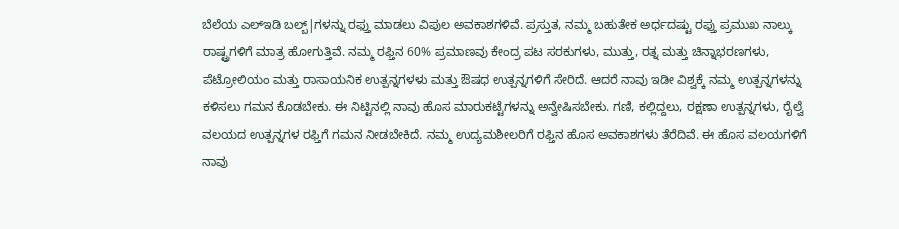ಬೆಲೆಯ ಎಲ್ಇಡಿ ಬಲ್ಬ್|ಗಳನ್ನು ರಫ್ತು ಮಾಡಲು ವಿಪುಲ ಅವಕಾಶಗಳಿವೆ. ಪ್ರಸ್ತುತ, ನಮ್ಮ ಬಹುತೇಕ ಅರ್ಧದಷ್ಟು ರಫ್ತು ಪ್ರಮುಖ ನಾಲ್ಕು ರಾಷ್ಟ್ರಗಳಿಗೆ ಮಾತ್ರ ಹೋಗುತ್ತಿವೆ. ನಮ್ಮ ರಫ್ತಿನ 60% ಪ್ರಮಾಣವು ಕೇಂದ್ರ ಪಟ ಸರಕುಗಳು, ಮುತ್ತು, ರತ್ನ ಮತ್ತು ಚಿನ್ನಾಭರಣಗಳು, ಪೆಟ್ರೋಲಿಯಂ ಮತ್ತು ರಾಸಾಯನಿಕ ಉತ್ಪನ್ನಗಳಳು ಮತ್ತು ಔಷಧ ಉತ್ಪನ್ನಗಳಿಗೆ ಸೇರಿದೆ. ಆದರೆ ನಾವು ಇಡೀ ವಿಶ್ವಕ್ಕೆ ನಮ್ಮ ಉತ್ಪನ್ನಗಳನ್ನು ಕಳಿಸಲು ಗಮನ ಕೊಡಬೇಕು. ಈ ನಿಟ್ಟಿನಲ್ಲಿ ನಾವು ಹೊಸ ಮಾರುಕಟ್ಟೆಗಳನ್ನು ಅನ್ವೇಷಿಸಬೇಕು. ಗಣಿ, ಕಲ್ಲಿದ್ದಲು, ರಕ್ಷಣಾ ಉತ್ಪನ್ನಗಳು, ರೈಲ್ವೆ ವಲಯದ ಉತ್ಪನ್ನಗಳ ರಫ್ತಿಗೆ ಗಮನ ನೀಡಬೇಕಿದೆ. ನಮ್ಮ ಉದ್ಯಮಶೀಲರಿಗೆ ರಫ್ತಿನ ಹೊಸ ಅವಕಾಶಗಳು ತೆರೆದಿವೆ. ಈ ಹೊಸ ವಲಯಗಳಿಗೆ ನಾವು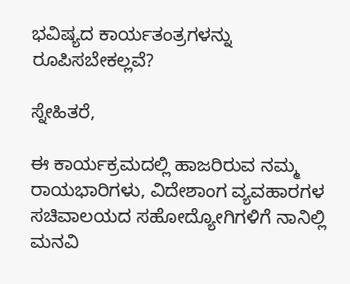ಭವಿಷ್ಯದ ಕಾರ್ಯತಂತ್ರಗಳನ್ನು ರೂಪಿಸಬೇಕಲ್ಲವೆ?

ಸ್ನೇಹಿತರೆ,

ಈ ಕಾರ್ಯಕ್ರಮದಲ್ಲಿ ಹಾಜರಿರುವ ನಮ್ಮ ರಾಯಭಾರಿಗಳು, ವಿದೇಶಾಂಗ ವ್ಯವಹಾರಗಳ ಸಚಿವಾಲಯದ ಸಹೋದ್ಯೋಗಿಗಳಿಗೆ ನಾನಿಲ್ಲಿ ಮನವಿ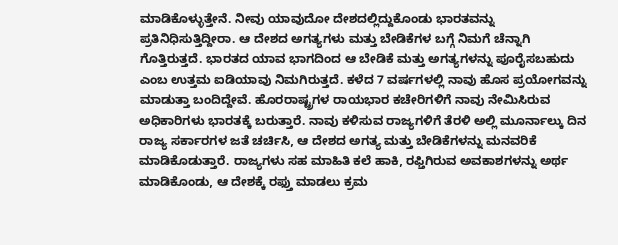ಮಾಡಿಕೊಳ್ಳುತ್ತೇನೆ. ನೀವು ಯಾವುದೋ ದೇಶದಲ್ಲಿದ್ದುಕೊಂಡು ಭಾರತವನ್ನು ಪ್ರತಿನಿಧಿಸುತ್ತಿದ್ದೀರಾ. ಆ ದೇಶದ ಅಗತ್ಯಗಳು ಮತ್ತು ಬೇಡಿಕೆಗಳ ಬಗ್ಗೆ ನಿಮಗೆ ಚೆನ್ನಾಗಿ ಗೊತ್ತಿರುತ್ತದೆ. ಭಾರತದ ಯಾವ ಭಾಗದಿಂದ ಆ ಬೇಡಿಕೆ ಮತ್ತು ಅಗತ್ಯಗಳನ್ನು ಪೂರೈಸಬಹುದು ಎಂಬ ಉತ್ತಮ ಐಡಿಯಾವು ನಿಮಗಿರುತ್ತದೆ. ಕಳೆದ 7 ವರ್ಷಗಳಲ್ಲಿ ನಾವು ಹೊಸ ಪ್ರಯೋಗವನ್ನು ಮಾಡುತ್ತಾ ಬಂದಿದ್ದೇವೆ. ಹೊರರಾಷ್ಟ್ರಗಳ ರಾಯಭಾರ ಕಚೇರಿಗಳಿಗೆ ನಾವು ನೇಮಿಸಿರುವ ಅಧಿಕಾರಿಗಳು ಭಾರತಕ್ಕೆ ಬರುತ್ತಾರೆ. ನಾವು ಕಳಿಸುವ ರಾಜ್ಯಗಳಿಗೆ ತೆರಳಿ ಅಲ್ಲಿ ಮೂರ್ನಾಲ್ಕು ದಿನ ರಾಜ್ಯ ಸರ್ಕಾರಗಳ ಜತೆ ಚರ್ಚಿಸಿ, ಆ ದೇಶದ ಅಗತ್ಯ ಮತ್ತು ಬೇಡಿಕೆಗಳನ್ನು ಮನವರಿಕೆ ಮಾಡಿಕೊಡುತ್ತಾರೆ. ರಾಜ್ಯಗಳು ಸಹ ಮಾಹಿತಿ ಕಲೆ ಹಾಕಿ, ರಫ್ತಿಗಿರುವ ಅವಕಾಶಗಳನ್ನು ಅರ್ಥ ಮಾಡಿಕೊಂಡು, ಆ ದೇಶಕ್ಕೆ ರಫ್ತು ಮಾಡಲು ಕ್ರಮ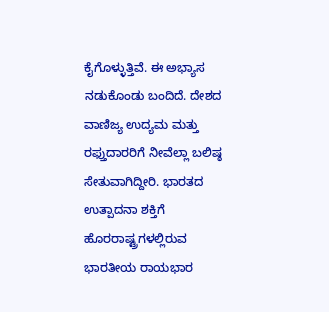ಕೈಗೊಳ್ಳುತ್ತಿವೆ. ಈ ಅಭ್ಯಾಸ ನಡುಕೊಂಡು ಬಂದಿದೆ. ದೇಶದ ವಾಣಿಜ್ಯ ಉದ್ಯಮ ಮತ್ತು ರಫ್ತುದಾರರಿಗೆ ನೀವೆಲ್ಲಾ ಬಲಿಷ್ಠ ಸೇತುವಾಗಿದ್ದೀರಿ. ಭಾರತದ ಉತ್ಪಾದನಾ ಶಕ್ತಿಗೆ ಹೊರರಾಷ್ಟ್ರಗಳಲ್ಲಿರುವ ಭಾರತೀಯ ರಾಯಭಾರ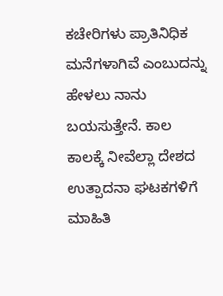ಕಚೇರಿಗಳು ಪ್ರಾತಿನಿಧಿಕ ಮನೆಗಳಾಗಿವೆ ಎಂಬುದನ್ನು ಹೇಳಲು ನಾನು ಬಯಸುತ್ತೇನೆ. ಕಾಲ ಕಾಲಕ್ಕೆ ನೀವೆಲ್ಲಾ ದೇಶದ ಉತ್ಪಾದನಾ ಘಟಕಗಳಿಗೆ ಮಾಹಿತಿ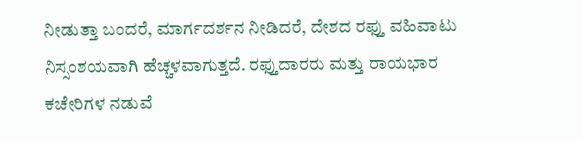ನೀಡುತ್ತಾ ಬಂದರೆ, ಮಾರ್ಗದರ್ಶನ ನೀಡಿದರೆ, ದೇಶದ ರಫ್ತು ವಹಿವಾಟು ನಿಸ್ಸಂಶಯವಾಗಿ ಹೆಚ್ಚಳವಾಗುತ್ತದೆ. ರಫ್ತುದಾರರು ಮತ್ತು ರಾಯಭಾರ ಕಚೇರಿಗಳ ನಡುವೆ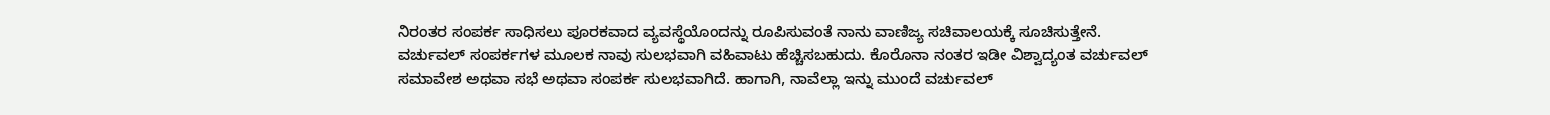ನಿರಂತರ ಸಂಪರ್ಕ ಸಾಧಿಸಲು ಪೂರಕವಾದ ವ್ಯವಸ್ಥೆಯೊಂದನ್ನು ರೂಪಿಸುವಂತೆ ನಾನು ವಾಣಿಜ್ಯ ಸಚಿವಾಲಯಕ್ಕೆ ಸೂಚಿಸುತ್ತೇನೆ. ವರ್ಚುವಲ್ ಸಂಪರ್ಕಗಳ ಮೂಲಕ ನಾವು ಸುಲಭವಾಗಿ ವಹಿವಾಟು ಹೆಚ್ಚಿಸಬಹುದು. ಕೊರೊನಾ ನಂತರ ಇಡೀ ವಿಶ್ವಾದ್ಯಂತ ವರ್ಚುವಲ್ ಸಮಾವೇಶ ಅಥವಾ ಸಭೆ ಅಥವಾ ಸಂಪರ್ಕ ಸುಲಭವಾಗಿದೆ. ಹಾಗಾಗಿ, ನಾವೆಲ್ಲಾ ಇನ್ನು ಮುಂದೆ ವರ್ಚುವಲ್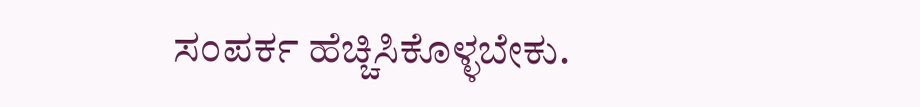ಸಂಪರ್ಕ ಹೆಚ್ಚಿಸಿಕೊಳ್ಳಬೇಕು.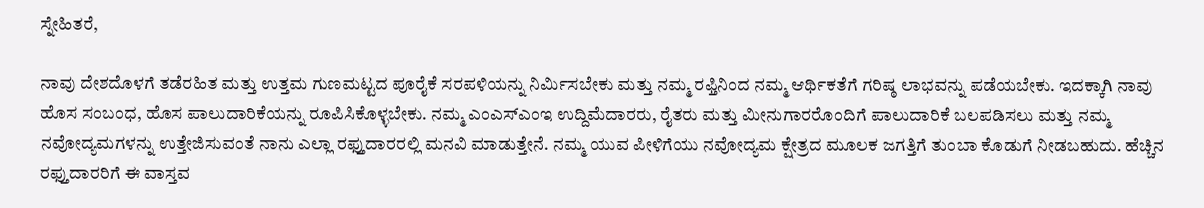ಸ್ನೇಹಿತರೆ,

ನಾವು ದೇಶದೊಳಗೆ ತಡೆರಹಿತ ಮತ್ತು ಉತ್ತಮ ಗುಣಮಟ್ಟದ ಪೂರೈಕೆ ಸರಪಳಿಯನ್ನು ನಿರ್ಮಿಸಬೇಕು ಮತ್ತು ನಮ್ಮ ರಫ್ತಿನಿಂದ ನಮ್ಮ ಆರ್ಥಿಕತೆಗೆ ಗರಿಷ್ಠ ಲಾಭವನ್ನು ಪಡೆಯಬೇಕು. ಇದಕ್ಕಾಗಿ ನಾವು ಹೊಸ ಸಂಬಂಧ, ಹೊಸ ಪಾಲುದಾರಿಕೆಯನ್ನು ರೂಪಿಸಿಕೊಳ್ಳಬೇಕು. ನಮ್ಮ ಎಂಎಸ್ಎಂಇ ಉದ್ದಿಮೆದಾರರು, ರೈತರು ಮತ್ತು ಮೀನುಗಾರರೊಂದಿಗೆ ಪಾಲುದಾರಿಕೆ ಬಲಪಡಿಸಲು ಮತ್ತು ನಮ್ಮ ನವೋದ್ಯಮಗಳನ್ನು ಉತ್ತೇಜಿಸುವಂತೆ ನಾನು ಎಲ್ಲಾ ರಫ್ತುದಾರರಲ್ಲಿ ಮನವಿ ಮಾಡುತ್ತೇನೆ. ನಮ್ಮ ಯುವ ಪೀಳಿಗೆಯು ನವೋದ್ಯಮ ಕ್ಷೇತ್ರದ ಮೂಲಕ ಜಗತ್ತಿಗೆ ತುಂಬಾ ಕೊಡುಗೆ ನೀಡಬಹುದು. ಹೆಚ್ಚಿನ ರಫ್ತುದಾರರಿಗೆ ಈ ವಾಸ್ತವ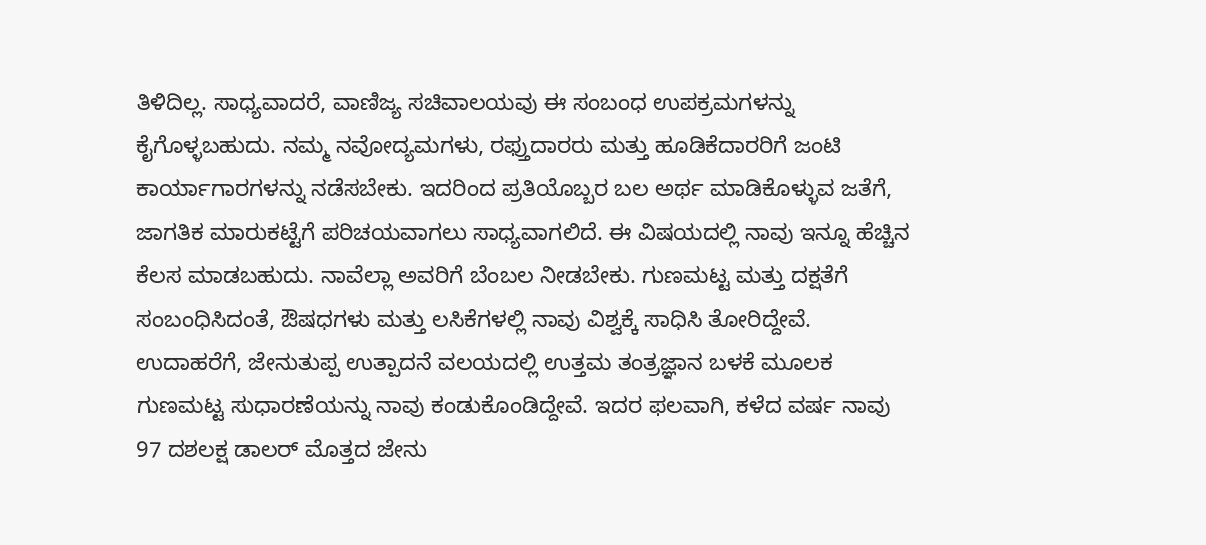ತಿಳಿದಿಲ್ಲ. ಸಾಧ್ಯವಾದರೆ, ವಾಣಿಜ್ಯ ಸಚಿವಾಲಯವು ಈ ಸಂಬಂಧ ಉಪಕ್ರಮಗಳನ್ನು ಕೈಗೊಳ್ಳಬಹುದು. ನಮ್ಮ ನವೋದ್ಯಮಗಳು, ರಫ್ತುದಾರರು ಮತ್ತು ಹೂಡಿಕೆದಾರರಿಗೆ ಜಂಟಿ ಕಾರ್ಯಾಗಾರಗಳನ್ನು ನಡೆಸಬೇಕು. ಇದರಿಂದ ಪ್ರತಿಯೊಬ್ಬರ ಬಲ ಅರ್ಥ ಮಾಡಿಕೊಳ್ಳುವ ಜತೆಗೆ, ಜಾಗತಿಕ ಮಾರುಕಟ್ಟೆಗೆ ಪರಿಚಯವಾಗಲು ಸಾಧ್ಯವಾಗಲಿದೆ. ಈ ವಿಷಯದಲ್ಲಿ ನಾವು ಇನ್ನೂ ಹೆಚ್ಚಿನ ಕೆಲಸ ಮಾಡಬಹುದು. ನಾವೆಲ್ಲಾ ಅವರಿಗೆ ಬೆಂಬಲ ನೀಡಬೇಕು. ಗುಣಮಟ್ಟ ಮತ್ತು ದಕ್ಷತೆಗೆ ಸಂಬಂಧಿಸಿದಂತೆ, ಔಷಧಗಳು ಮತ್ತು ಲಸಿಕೆಗಳಲ್ಲಿ ನಾವು ವಿಶ್ವಕ್ಕೆ ಸಾಧಿಸಿ ತೋರಿದ್ದೇವೆ. ಉದಾಹರೆಗೆ, ಜೇನುತುಪ್ಪ ಉತ್ಪಾದನೆ ವಲಯದಲ್ಲಿ ಉತ್ತಮ ತಂತ್ರಜ್ಞಾನ ಬಳಕೆ ಮೂಲಕ ಗುಣಮಟ್ಟ ಸುಧಾರಣೆಯನ್ನು ನಾವು ಕಂಡುಕೊಂಡಿದ್ದೇವೆ. ಇದರ ಫಲವಾಗಿ, ಕಳೆದ ವರ್ಷ ನಾವು 97 ದಶಲಕ್ಷ ಡಾಲರ್ ಮೊತ್ತದ ಜೇನು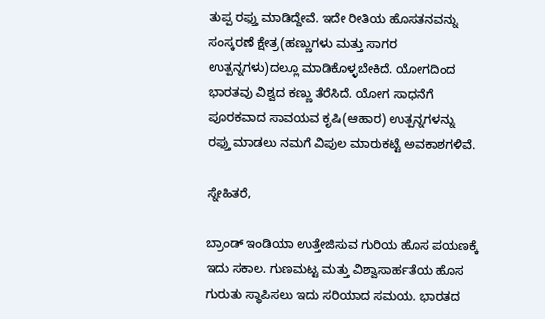ತುಪ್ಪ ರಫ್ತು ಮಾಡಿದ್ದೇವೆ. ಇದೇ ರೀತಿಯ ಹೊಸತನವನ್ನು ಸಂಸ್ಕರಣೆ ಕ್ಷೇತ್ರ(ಹಣ್ಣುಗಳು ಮತ್ತು ಸಾಗರ ಉತ್ಪನ್ನಗಳು)ದಲ್ಲೂ ಮಾಡಿಕೊಳ್ಳಬೇಕಿದೆ. ಯೋಗದಿಂದ ಭಾರತವು ವಿಶ್ವದ ಕಣ್ಣು ತೆರೆಸಿದೆ. ಯೋಗ ಸಾಧನೆಗೆ ಪೂರಕವಾದ ಸಾವಯವ ಕೃಷಿ(ಆಹಾರ) ಉತ್ಪನ್ನಗಳನ್ನು ರಫ್ತು ಮಾಡಲು ನಮಗೆ ವಿಪುಲ ಮಾರುಕಟ್ಟೆ ಅವಕಾಶಗಳಿವೆ.

ಸ್ನೇಹಿತರೆ,

ಬ್ರಾಂಡ್ ಇಂಡಿಯಾ ಉತ್ತೇಜಿಸುವ ಗುರಿಯ ಹೊಸ ಪಯಣಕ್ಕೆ ಇದು ಸಕಾಲ. ಗುಣಮಟ್ಟ ಮತ್ತು ವಿಶ್ವಾಸಾರ್ಹತೆಯ ಹೊಸ ಗುರುತು ಸ್ಥಾಪಿಸಲು ಇದು ಸರಿಯಾದ ಸಮಯ. ಭಾರತದ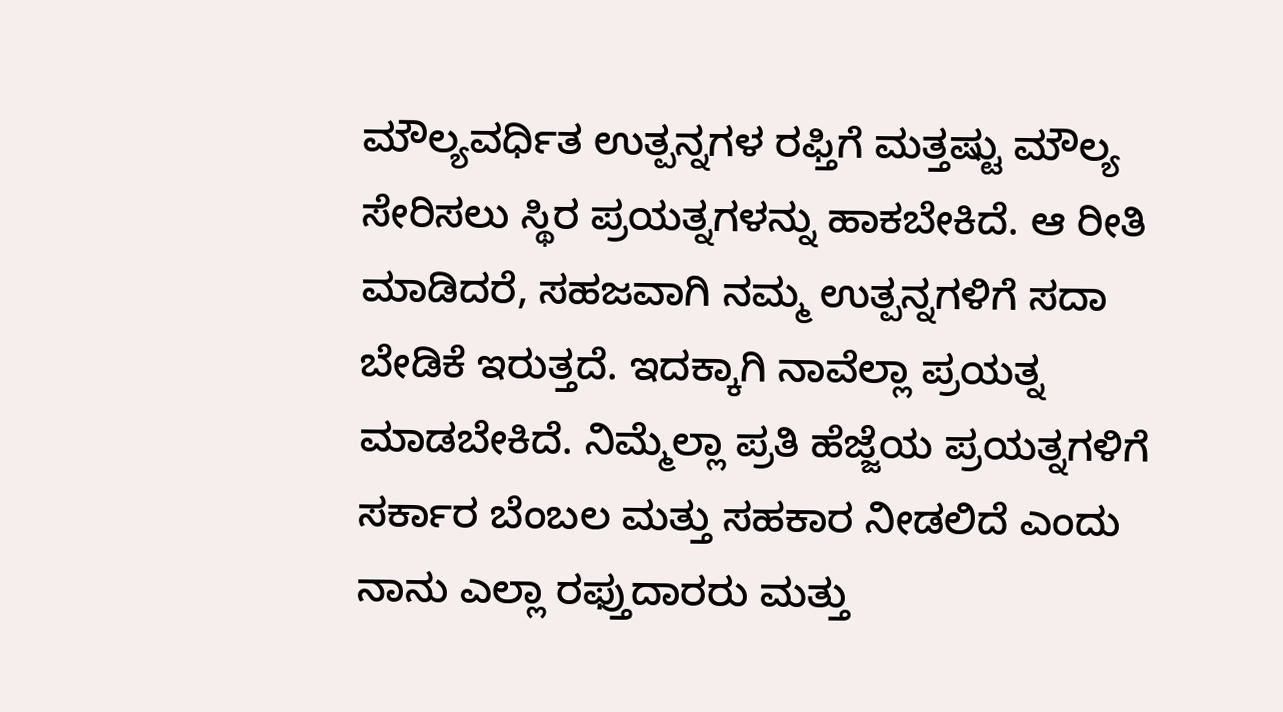ಮೌಲ್ಯವರ್ಧಿತ ಉತ್ಪನ್ನಗಳ ರಫ್ತಿಗೆ ಮತ್ತಷ್ಟು ಮೌಲ್ಯ ಸೇರಿಸಲು ಸ್ಥಿರ ಪ್ರಯತ್ನಗಳನ್ನು ಹಾಕಬೇಕಿದೆ. ಆ ರೀತಿ ಮಾಡಿದರೆ, ಸಹಜವಾಗಿ ನಮ್ಮ ಉತ್ಪನ್ನಗಳಿಗೆ ಸದಾ ಬೇಡಿಕೆ ಇರುತ್ತದೆ. ಇದಕ್ಕಾಗಿ ನಾವೆಲ್ಲಾ ಪ್ರಯತ್ನ ಮಾಡಬೇಕಿದೆ. ನಿಮ್ಮೆಲ್ಲಾ ಪ್ರತಿ ಹೆಜ್ಜೆಯ ಪ್ರಯತ್ನಗಳಿಗೆ ಸರ್ಕಾರ ಬೆಂಬಲ ಮತ್ತು ಸಹಕಾರ ನೀಡಲಿದೆ ಎಂದು ನಾನು ಎಲ್ಲಾ ರಫ್ತುದಾರರು ಮತ್ತು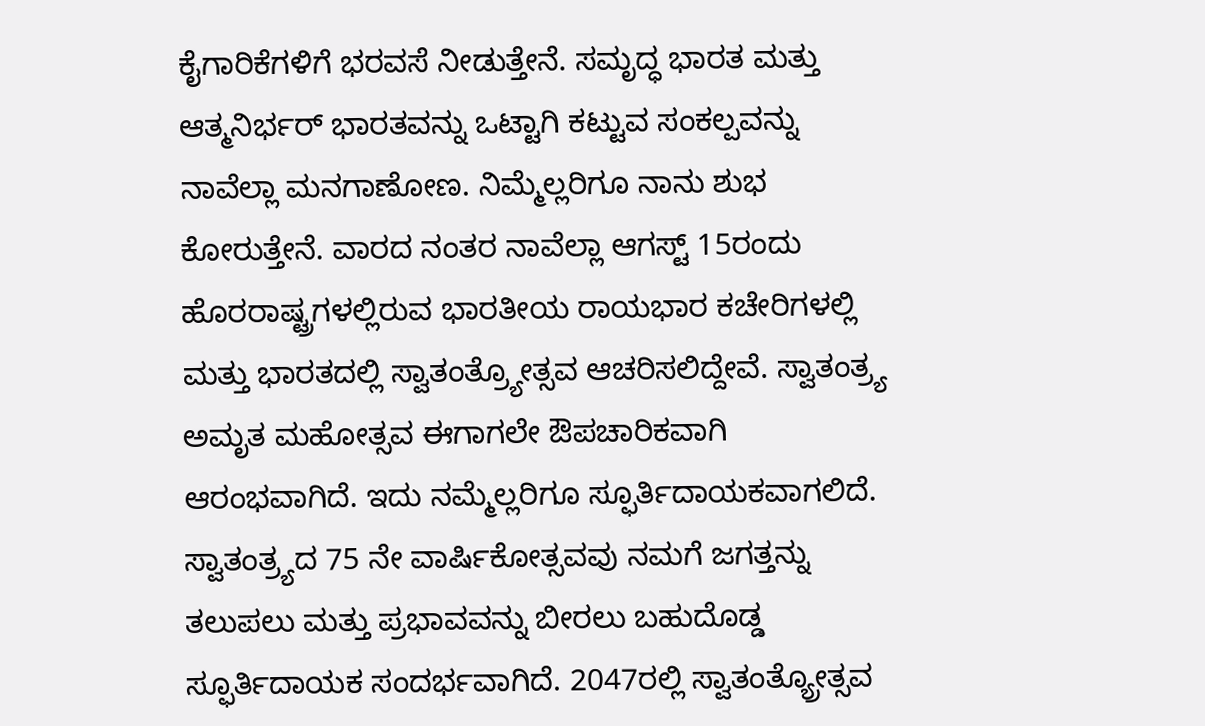ಕೈಗಾರಿಕೆಗಳಿಗೆ ಭರವಸೆ ನೀಡುತ್ತೇನೆ. ಸಮೃದ್ಧ ಭಾರತ ಮತ್ತು ಆತ್ಮನಿರ್ಭರ್ ಭಾರತವನ್ನು ಒಟ್ಟಾಗಿ ಕಟ್ಟುವ ಸಂಕಲ್ಪವನ್ನು ನಾವೆಲ್ಲಾ ಮನಗಾಣೋಣ. ನಿಮ್ಮೆಲ್ಲರಿಗೂ ನಾನು ಶುಭ ಕೋರುತ್ತೇನೆ. ವಾರದ ನಂತರ ನಾವೆಲ್ಲಾ ಆಗಸ್ಟ್ 15ರಂದು ಹೊರರಾಷ್ಟ್ರಗಳಲ್ಲಿರುವ ಭಾರತೀಯ ರಾಯಭಾರ ಕಚೇರಿಗಳಲ್ಲಿ ಮತ್ತು ಭಾರತದಲ್ಲಿ ಸ್ವಾತಂತ್ರ್ಯೋತ್ಸವ ಆಚರಿಸಲಿದ್ದೇವೆ. ಸ್ವಾತಂತ್ರ್ಯ ಅಮೃತ ಮಹೋತ್ಸವ ಈಗಾಗಲೇ ಔಪಚಾರಿಕವಾಗಿ ಆರಂಭವಾಗಿದೆ. ಇದು ನಮ್ಮೆಲ್ಲರಿಗೂ ಸ್ಫೂರ್ತಿದಾಯಕವಾಗಲಿದೆ. ಸ್ವಾತಂತ್ರ್ಯದ 75 ನೇ ವಾರ್ಷಿಕೋತ್ಸವವು ನಮಗೆ ಜಗತ್ತನ್ನು ತಲುಪಲು ಮತ್ತು ಪ್ರಭಾವವನ್ನು ಬೀರಲು ಬಹುದೊಡ್ಡ ಸ್ಫೂರ್ತಿದಾಯಕ ಸಂದರ್ಭವಾಗಿದೆ. 2047ರಲ್ಲಿ ಸ್ವಾತಂತ್ಯ್ರೋತ್ಸವ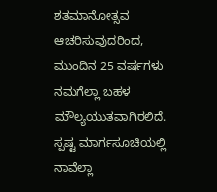ಶತಮಾನೋತ್ಸವ ಆಚರಿಸುವುದರಿಂದ, ಮುಂದಿನ 25 ವರ್ಷಗಳು ನಮಗೆಲ್ಲಾ ಬಹಳ ಮೌಲ್ಯಯುತವಾಗಿರಲಿದೆ. ಸ್ಪಷ್ಟ ಮಾರ್ಗಸೂಚಿಯಲ್ಲಿ ನಾವೆಲ್ಲಾ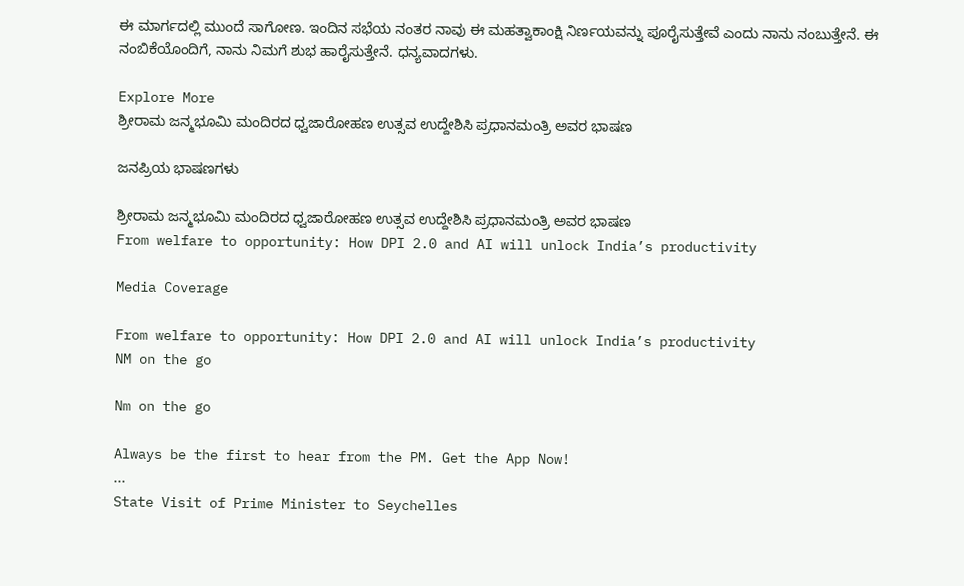ಈ ಮಾರ್ಗದಲ್ಲಿ ಮುಂದೆ ಸಾಗೋಣ. ಇಂದಿನ ಸಭೆಯ ನಂತರ ನಾವು ಈ ಮಹತ್ವಾಕಾಂಕ್ಷಿ ನಿರ್ಣಯವನ್ನು ಪೂರೈಸುತ್ತೇವೆ ಎಂದು ನಾನು ನಂಬುತ್ತೇನೆ. ಈ ನಂಬಿಕೆಯೊಂದಿಗೆ, ನಾನು ನಿಮಗೆ ಶುಭ ಹಾರೈಸುತ್ತೇನೆ. ಧನ್ಯವಾದಗಳು.

Explore More
ಶ್ರೀರಾಮ ಜನ್ಮಭೂಮಿ ಮಂದಿರದ ಧ್ವಜಾರೋಹಣ ಉತ್ಸವ ಉದ್ದೇಶಿಸಿ ಪ್ರಧಾನಮಂತ್ರಿ ಅವರ ಭಾಷಣ

ಜನಪ್ರಿಯ ಭಾಷಣಗಳು

ಶ್ರೀರಾಮ ಜನ್ಮಭೂಮಿ ಮಂದಿರದ ಧ್ವಜಾರೋಹಣ ಉತ್ಸವ ಉದ್ದೇಶಿಸಿ ಪ್ರಧಾನಮಂತ್ರಿ ಅವರ ಭಾಷಣ
From welfare to opportunity: How DPI 2.0 and AI will unlock India’s productivity

Media Coverage

From welfare to opportunity: How DPI 2.0 and AI will unlock India’s productivity
NM on the go

Nm on the go

Always be the first to hear from the PM. Get the App Now!
...
State Visit of Prime Minister to Seychelles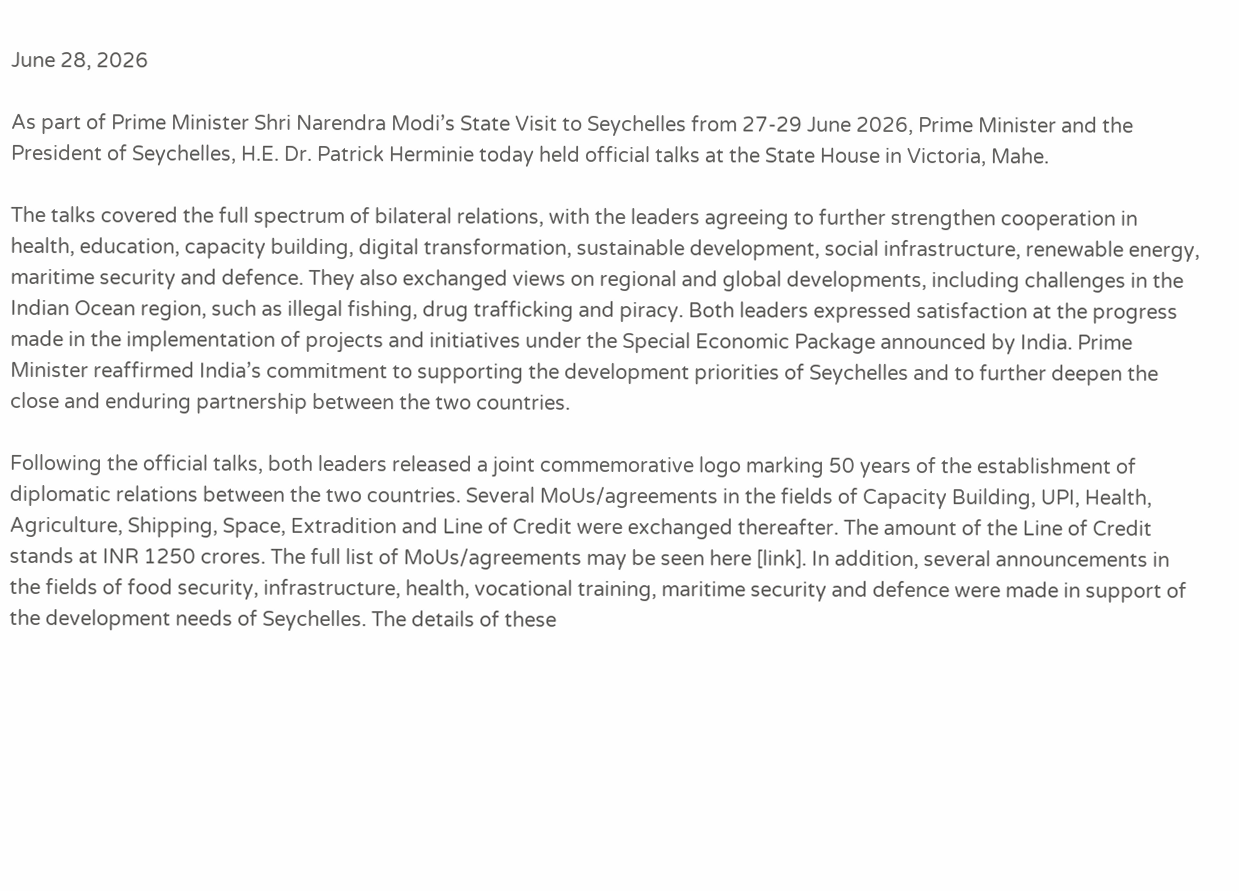June 28, 2026

As part of Prime Minister Shri Narendra Modi’s State Visit to Seychelles from 27-29 June 2026, Prime Minister and the President of Seychelles, H.E. Dr. Patrick Herminie today held official talks at the State House in Victoria, Mahe.

The talks covered the full spectrum of bilateral relations, with the leaders agreeing to further strengthen cooperation in health, education, capacity building, digital transformation, sustainable development, social infrastructure, renewable energy, maritime security and defence. They also exchanged views on regional and global developments, including challenges in the Indian Ocean region, such as illegal fishing, drug trafficking and piracy. Both leaders expressed satisfaction at the progress made in the implementation of projects and initiatives under the Special Economic Package announced by India. Prime Minister reaffirmed India’s commitment to supporting the development priorities of Seychelles and to further deepen the close and enduring partnership between the two countries.

Following the official talks, both leaders released a joint commemorative logo marking 50 years of the establishment of diplomatic relations between the two countries. Several MoUs/agreements in the fields of Capacity Building, UPI, Health, Agriculture, Shipping, Space, Extradition and Line of Credit were exchanged thereafter. The amount of the Line of Credit stands at INR 1250 crores. The full list of MoUs/agreements may be seen here [link]. In addition, several announcements in the fields of food security, infrastructure, health, vocational training, maritime security and defence were made in support of the development needs of Seychelles. The details of these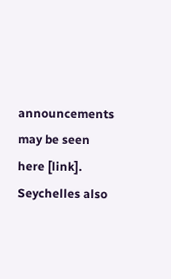announcements may be seen here [link]. Seychelles also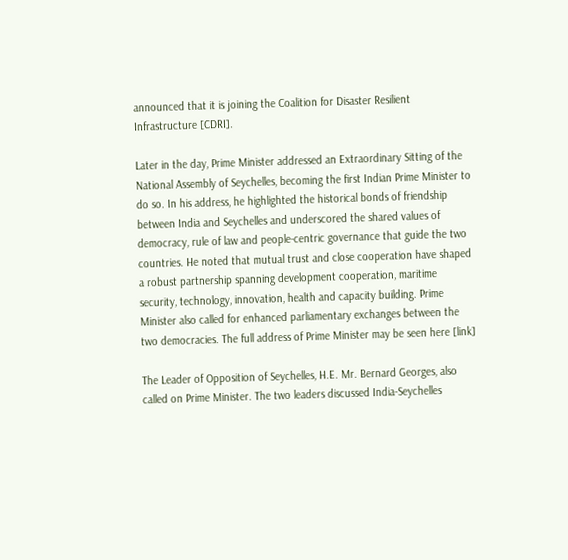announced that it is joining the Coalition for Disaster Resilient Infrastructure [CDRI].

Later in the day, Prime Minister addressed an Extraordinary Sitting of the National Assembly of Seychelles, becoming the first Indian Prime Minister to do so. In his address, he highlighted the historical bonds of friendship between India and Seychelles and underscored the shared values of democracy, rule of law and people-centric governance that guide the two countries. He noted that mutual trust and close cooperation have shaped a robust partnership spanning development cooperation, maritime security, technology, innovation, health and capacity building. Prime Minister also called for enhanced parliamentary exchanges between the two democracies. The full address of Prime Minister may be seen here [link]

The Leader of Opposition of Seychelles, H.E. Mr. Bernard Georges, also called on Prime Minister. The two leaders discussed India-Seychelles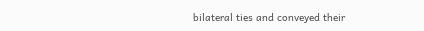bilateral ties and conveyed their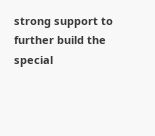strong support to further build the special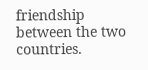friendship between the two countries.